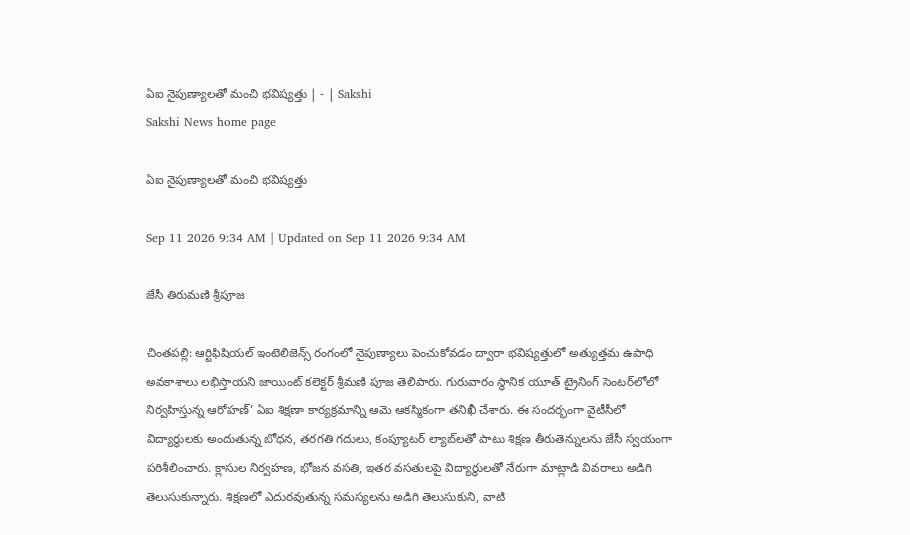ఏఐ నైపుణ్యాలతో మంచి భవిష్యత్తు | - | Sakshi
Sakshi News home page

ఏఐ నైపుణ్యాలతో మంచి భవిష్యత్తు

Sep 11 2026 9:34 AM | Updated on Sep 11 2026 9:34 AM

జేసీ తిరుమణి శ్రీపూజ

చింతపల్లి: ఆర్టిఫిషియల్‌ ఇంటెలిజెన్స్‌ రంగంలో నైపుణ్యాలు పెంచుకోవడం ద్వారా భవిష్యత్తులో అత్యుత్తమ ఉపాధి అవకాశాలు లభిస్తాయని జాయింట్‌ కలెక్టర్‌ శ్రీమణి పూజ తెలిపారు. గురువారం స్థానిక యూత్‌ ట్రైనింగ్‌ సెంటర్‌లోలో నిర్వహిస్తున్న ఆరోహణ్‌’ ఏఐ శిక్షణా కార్యక్రమాన్ని ఆమె ఆకస్మికంగా తనిఖీ చేశారు. ఈ సందర్భంగా వైటీసీలో విద్యార్థులకు అందుతున్న బోధన, తరగతి గదులు, కంప్యూటర్‌ ల్యాబ్‌లతో పాటు శిక్షణ తీరుతెన్నులను జేసీ స్వయంగా పరిశీలించారు. క్లాసుల నిర్వహణ, భోజన వసతి, ఇతర వసతులపై విద్యార్థులతో నేరుగా మాట్లాడి వివరాలు అడిగి తెలుసుకున్నారు. శిక్షణలో ఎదురవుతున్న సమస్యలను అడిగి తెలుసుకుని, వాటి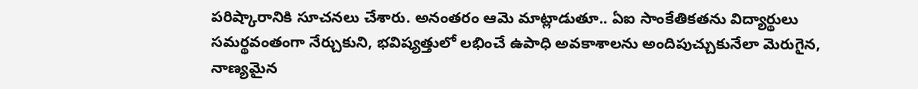పరిష్కారానికి సూచనలు చేశారు. అనంతరం ఆమె మాట్లాడుతూ.. ఏఐ సాంకేతికతను విద్యార్థులు సమర్థవంతంగా నేర్చుకుని, భవిష్యత్తులో లభించే ఉపాధి అవకాశాలను అందిపుచ్చుకునేలా మెరుగైన, నాణ్యమైన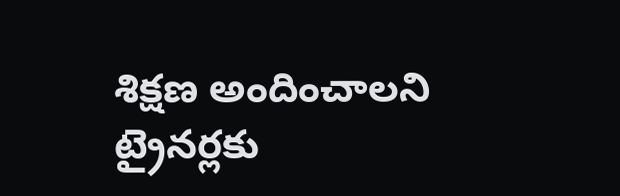శిక్షణ అందించాలని ట్రైనర్లకు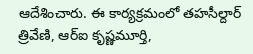ఆదేశించారు. ఈ కార్యక్రమంలో తహసీల్దార్‌ త్రివేణి, ఆర్‌ఐ కృష్ణమూర్తి,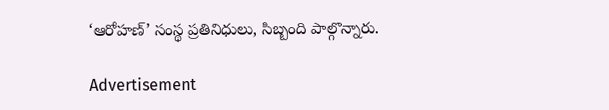‘ఆరోహణ్‌’ సంస్థ ప్రతినిధులు, సిబ్బంది పాల్గొన్నారు.

Advertisement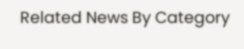Related News By Category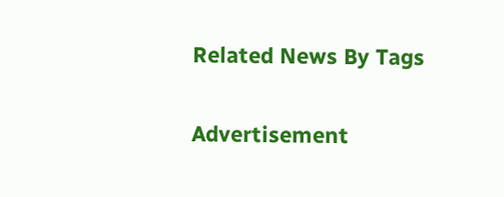Related News By Tags

Advertisement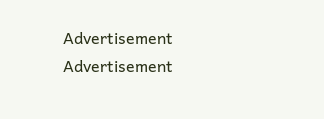Advertisement
Advertisement